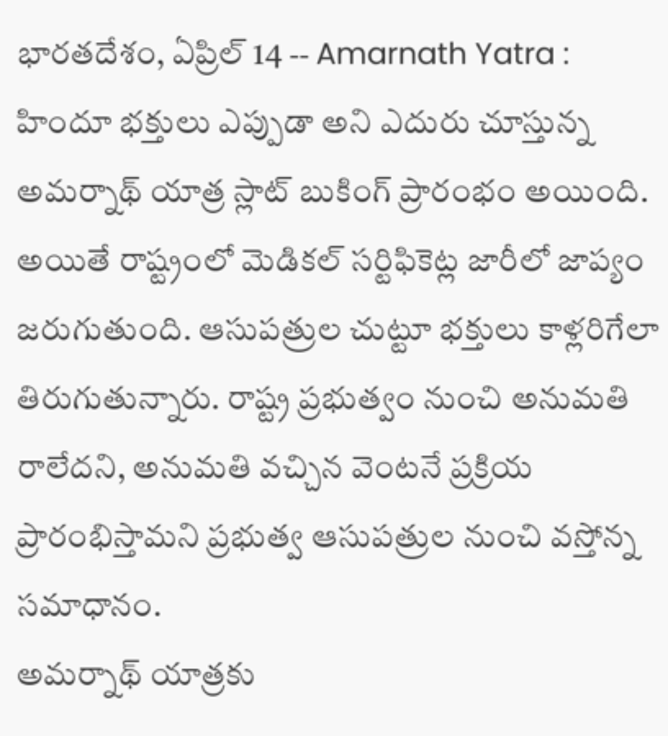భారతదేశం, ఏప్రిల్ 14 -- Amarnath Yatra : హిందూ భక్తులు ఎప్పుడా అని ఎదురు చూస్తున్న అమర్నాథ్ యాత్ర స్లాట్ బుకింగ్ ప్రారంభం అయింది. అయితే రాష్ట్రంలో మెడికల్ సర్టిఫికెట్ల జారీలో జాప్యం జరుగుతుంది. ఆసుపత్రుల చుట్టూ భక్తులు కాళ్లరిగేలా తిరుగుతున్నారు. రాష్ట్ర ప్రభుత్వం నుంచి అనుమతి రాలేదని, అనుమతి వచ్చిన వెంటనే ప్రక్రియ ప్రారంభిస్తామని ప్రభుత్వ ఆసుపత్రుల నుంచి వస్తోన్న సమాధానం.
అమర్నాథ్ యాత్రకు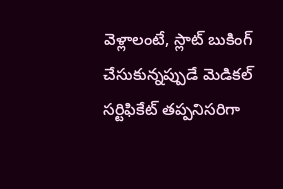వెళ్లాలంటే, స్లాట్ బుకింగ్ చేసుకున్నప్పుడే మెడికల్ సర్టిఫికేట్ తప్పనిసరిగా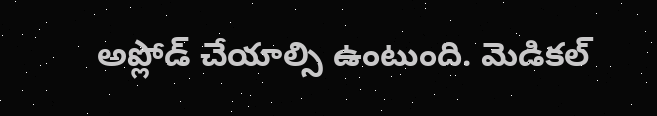అప్లోడ్ చేయాల్సి ఉంటుంది. మెడికల్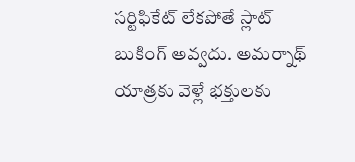సర్టిఫికేట్ లేకపోతే స్లాట్ బుకింగ్ అవ్వదు. అమర్నాథ్ యాత్రకు వెళ్లే భక్తులకు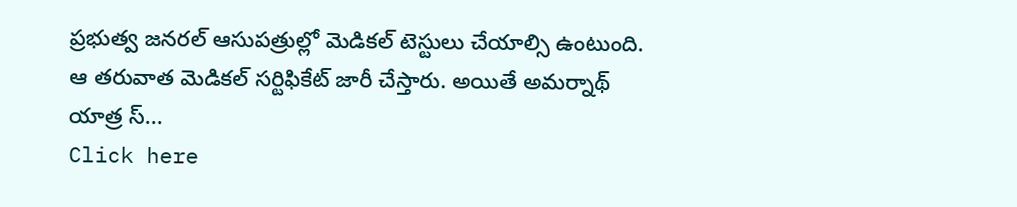ప్రభుత్వ జనరల్ ఆసుపత్రుల్లో మెడికల్ టెస్టులు చేయాల్సి ఉంటుంది. ఆ తరువాత మెడికల్ సర్టిఫికేట్ జారీ చేస్తారు. అయితే అమర్నాథ్ యాత్ర స్...
Click here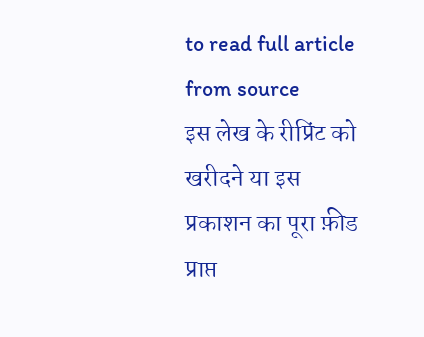to read full article from source
इस लेख के रीप्रिंट को खरीदने या इस प्रकाशन का पूरा फ़ीड प्राप्त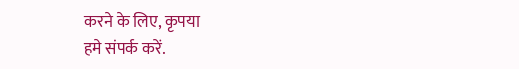करने के लिए, कृपया
हमे संपर्क करें.